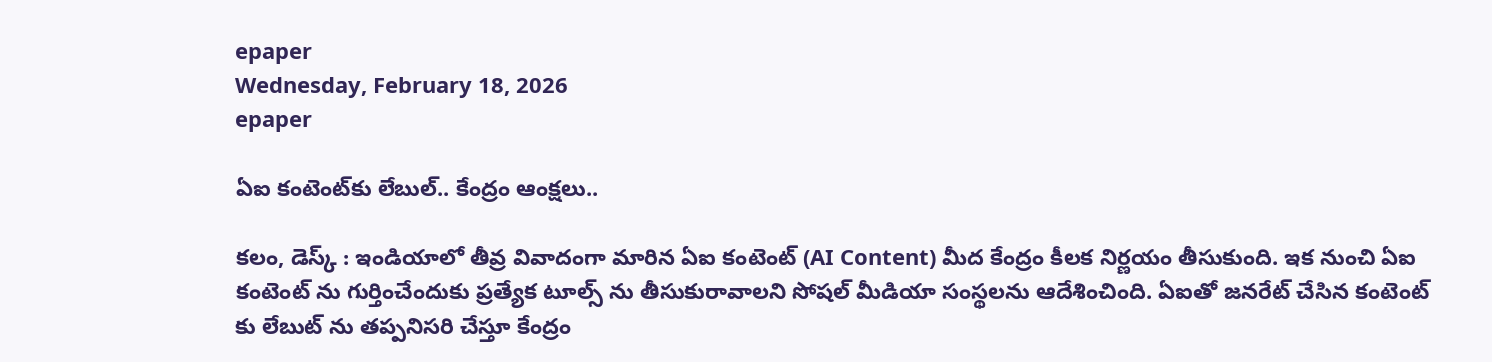epaper
Wednesday, February 18, 2026
epaper

ఏఐ కంటెంట్‌కు లేబుల్.. కేంద్రం ఆంక్షలు..

కలం, డెస్క్ : ఇండియాలో తీవ్ర వివాదంగా మారిన ఏఐ కంటెంట్ (AI Content) మీద కేంద్రం కీలక నిర్ణయం తీసుకుంది. ఇక నుంచి ఏఐ కంటెంట్ ను గుర్తించేందుకు ప్రత్యేక టూల్స్ ను తీసుకురావాలని సోషల్ మీడియా సంస్థలను ఆదేశించింది. ఏఐతో జనరేట్ చేసిన కంటెంట్ కు లేబుట్ ను తప్పనిసరి చేస్తూ కేంద్రం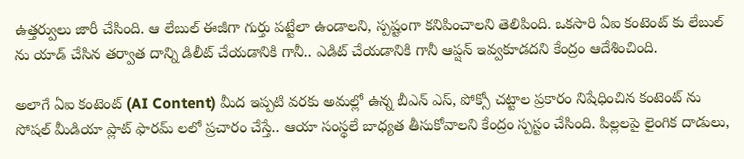ఉత్తర్వులు జారీ చేసింది. ఆ లేబుల్ ఈజీగా గుర్తు పట్టేలా ఉండాలని, స్పష్టంగా కనిపించాలని తెలిపింది. ఒకసారి ఏఐ కంటెంట్ కు లేబుల్ ను యాడ్ చేసిన తర్వాత దాన్ని డిలీట్ చేయడానికి గానీ.. ఎడిట్ చేయడానికి గానీ ఆప్షన్ ఇవ్వకూడదని కేంద్రం ఆదేశించింది.

అలాగే ఏఐ కంటెంట్ (AI Content) మీద ఇప్పటి వరకు అమల్లో ఉన్న బీఎన్ ఎస్, పోక్సో చట్టాల ప్రకారం నిషేధించిన కంటెంట్ ను సోషల్ మీడియా ప్లాట్ ఫారమ్ లలో ప్రచారం చేస్తే.. ఆయా సంస్థలే బాధ్యత తీసుకోవాలని కేంద్రం స్పస్టం చేసింది. పిల్లలపై లైంగిక దాడులు,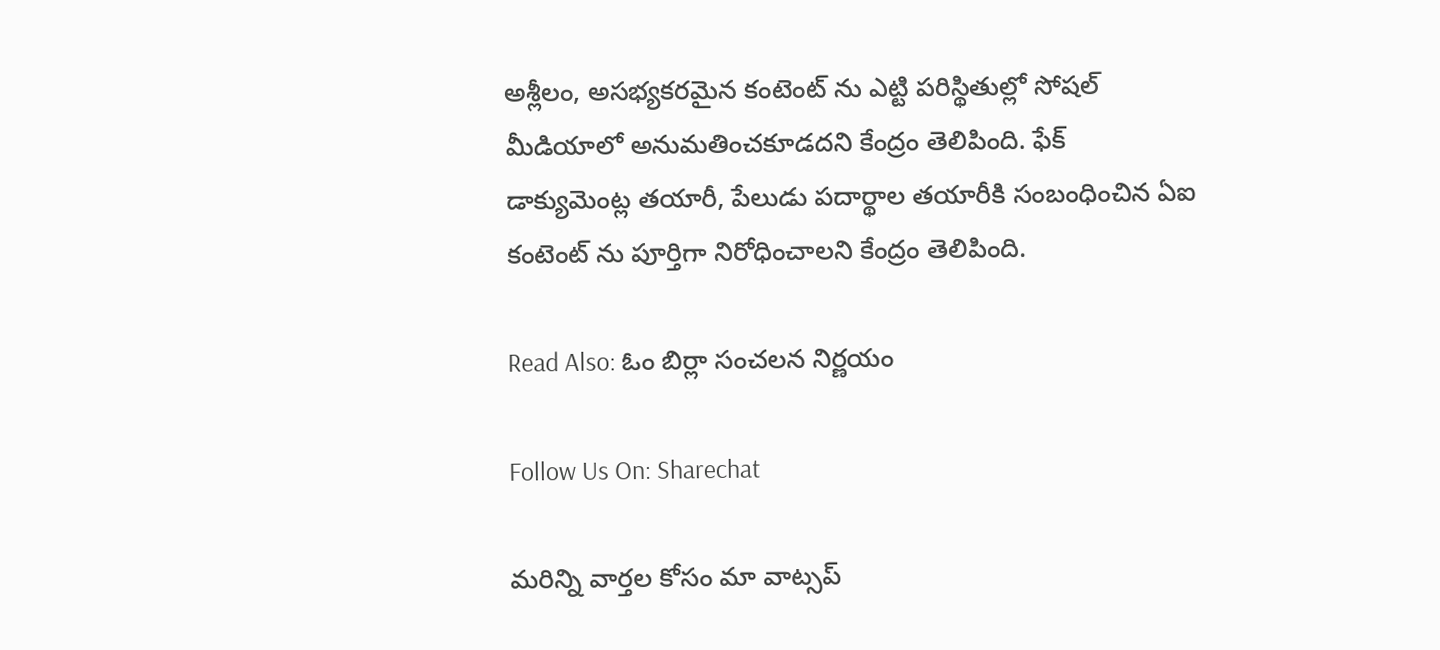అశ్లీలం, అసభ్యకరమైన కంటెంట్ ను ఎట్టి పరిస్థితుల్లో సోషల్ మీడియాలో అనుమతించకూడదని కేంద్రం తెలిపింది. ఫేక్ డాక్యుమెంట్ల తయారీ, పేలుడు పదార్థాల తయారీకి సంబంధించిన ఏఐ కంటెంట్ ను పూర్తిగా నిరోధించాలని కేంద్రం తెలిపింది.

Read Also: ఓం బిర్లా సంచలన నిర్ణయం

Follow Us On: Sharechat

మ‌రిన్ని వార్త‌ల కోసం మా వాట్స‌ప్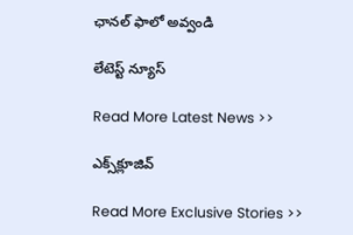ఛాన‌ల్ ఫాలో అవ్వండి

లేటెస్ట్ న్యూస్‌

Read More Latest News >>

ఎక్స్‌క్లూజివ్‌

Read More Exclusive Stories >>